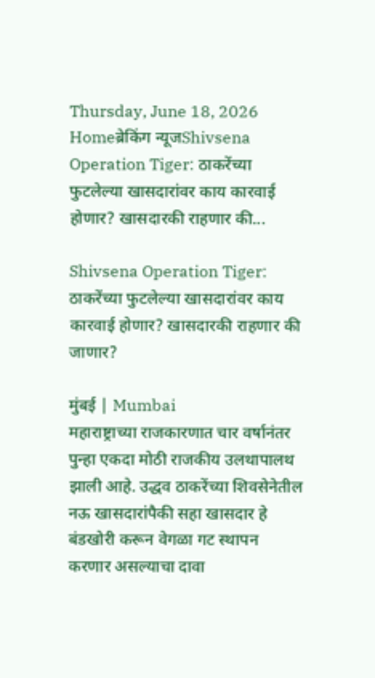Thursday, June 18, 2026
Homeब्रेकिंग न्यूजShivsena Operation Tiger: ठाकरेंच्या फुटलेल्या खासदारांवर काय कारवाई होणार? खासदारकी राहणार की...

Shivsena Operation Tiger: ठाकरेंच्या फुटलेल्या खासदारांवर काय कारवाई होणार? खासदारकी राहणार की जाणार?

मुंबई | Mumbai
महाराष्ट्राच्या राजकारणात चार वर्षानंतर पुन्हा एकदा मोठी राजकीय उलथापालथ झाली आहे. उद्धव ठाकरेंच्या शिवसेनेतील नऊ खासदारांपैकी सहा खासदार हे बंडखोरी करून वेगळा गट स्थापन करणार असल्याचा दावा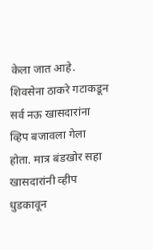केला जात आहे. शिवसेना ठाकरे गटाकडून सर्व नऊ खासदारांना व्हिप बजावला गेला होता. मात्र बंडखोर सहा खासदारांनी व्हीप धुडकावून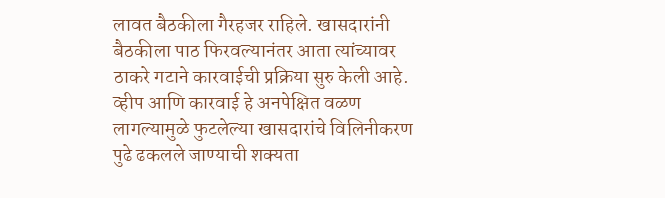लावत बैठकीला गैरहजर राहिले. खासदारांनी बैठकीला पाठ फिरवल्यानंतर आता त्यांच्यावर ठाकरे गटाने कारवाईची प्रक्रिया सुरु केली आहे. व्हीप आणि कारवाई हे अनपेक्षित वळण लागल्यामुळे फुटलेल्या खासदारांचे विलिनीकरण पुढे ढकलले जाण्याची शक्यता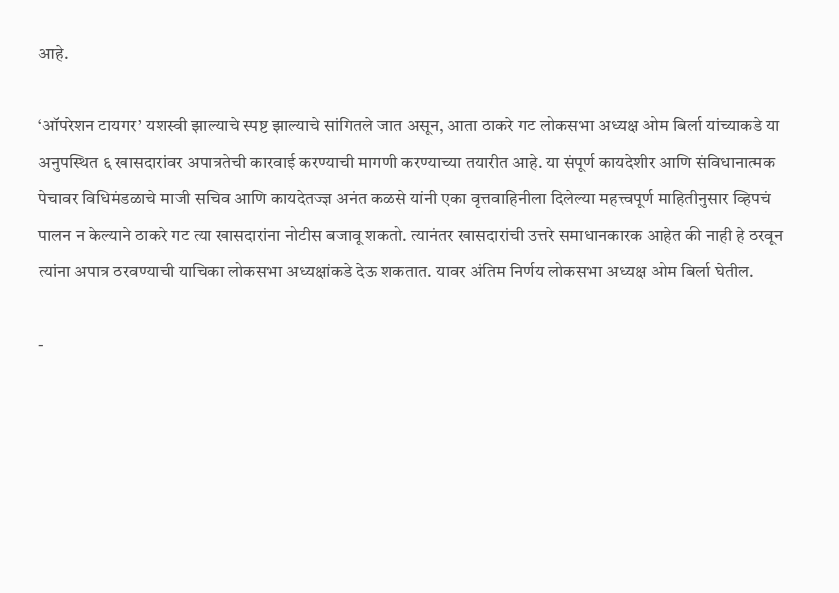आहे.

‘ऑपरेशन टायगर’ यशस्वी झाल्याचे स्पष्ट झाल्याचे सांगितले जात असून, आता ठाकरे गट लोकसभा अध्यक्ष ओम बिर्ला यांच्याकडे या अनुपस्थित ६ खासदारांवर अपात्रतेची कारवाई करण्याची मागणी करण्याच्या तयारीत आहे. या संपूर्ण कायदेशीर आणि संविधानात्मक पेचावर विधिमंडळाचे माजी सचिव आणि कायदेतज्ज्ञ अनंत कळसे यांनी एका वृत्तवाहिनीला दिलेल्या महत्त्वपूर्ण माहितीनुसार व्हिपचं पालन न केल्याने ठाकरे गट त्या खासदारांना नोटीस बजावू शकतो. त्यानंतर खासदारांची उत्तरे समाधानकारक आहेत की नाही हे ठरवून त्यांना अपात्र ठरवण्याची याचिका लोकसभा अध्यक्षांकडे देऊ शकतात. यावर अंतिम निर्णय लोकसभा अध्यक्ष ओम बिर्ला घेतील.

-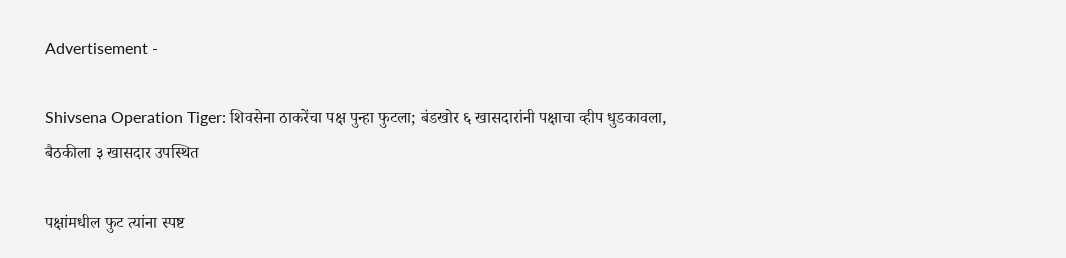Advertisement -

Shivsena Operation Tiger: शिवसेना ठाकरेंचा पक्ष पुन्हा फुटला; बंडखोर ६ खासदारांनी पक्षाचा व्हीप धुडकावला, बैठकीला ३ खासदार उपस्थित

पक्षांमधील फुट त्यांना स्पष्ट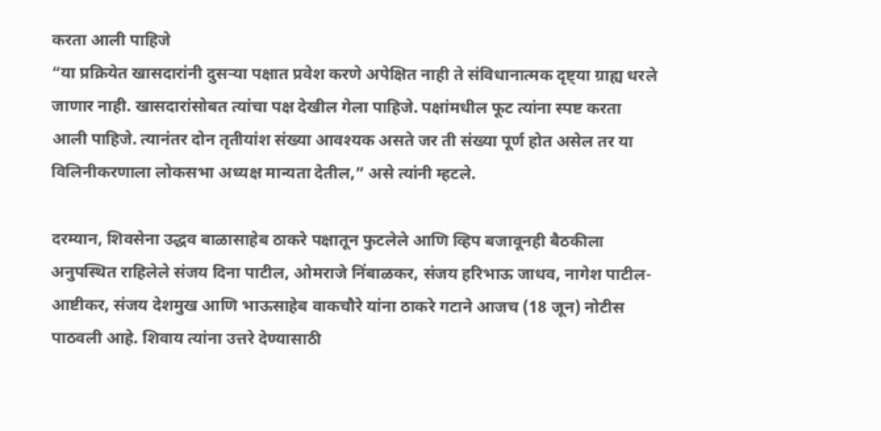करता आली पाहिजे
“या प्रक्रियेत खासदारांनी दुसऱ्या पक्षात प्रवेश करणे अपेक्षित नाही ते संविधानात्मक दृष्ट्या ग्राह्य धरले जाणार नाही. खासदारांसोबत त्यांचा पक्ष देखील गेला पाहिजे. पक्षांमधील फूट त्यांना स्पष्ट करता आली पाहिजे. त्यानंतर दोन तृतीयांश संख्या आवश्यक असते जर ती संख्या पूर्ण होत असेल तर या विलिनीकरणाला लोकसभा अध्यक्ष मान्यता देतील,” असे त्यांनी म्हटले.

दरम्यान, शिवसेना उद्धव बाळासाहेब ठाकरे पक्षातून फुटलेले आणि व्हिप बजावूनही बैठकीला अनुपस्थित राहिलेले संजय दिना पाटील, ओमराजे निंबाळकर, संजय हरिभाऊ जाधव, नागेश पाटील-आष्टीकर, संजय देशमुख आणि भाऊसाहेब वाकचौरे यांना ठाकरे गटाने आजच (18 जून) नोटीस पाठवली आहे. शिवाय त्यांना उत्तरे देण्यासाठी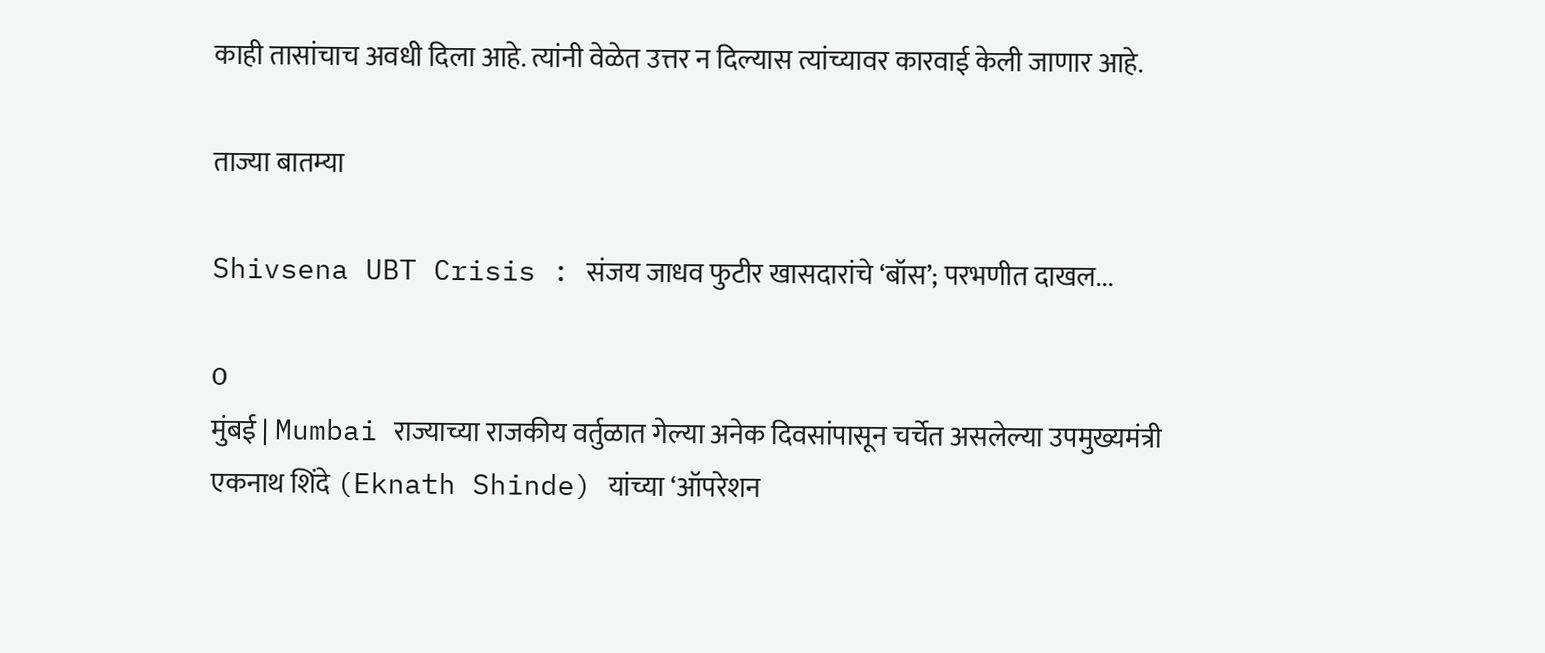काही तासांचाच अवधी दिला आहे. त्यांनी वेळेत उत्तर न दिल्यास त्यांच्यावर कारवाई केली जाणार आहे.

ताज्या बातम्या

Shivsena UBT Crisis : संजय जाधव फुटीर खासदारांचे ‘बॉस’; परभणीत दाखल...

0
मुंबई | Mumbai राज्याच्या राजकीय वर्तुळात गेल्या अनेक दिवसांपासून चर्चेत असलेल्या उपमुख्यमंत्री एकनाथ शिंदे (Eknath Shinde) यांच्या ‘ऑपरेशन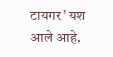टायगर’ यश आले आहे.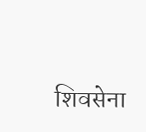शिवसेना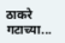ठाकरे गटाच्या...